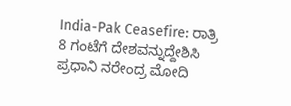India-Pak Ceasefire: ರಾತ್ರಿ 8 ಗಂಟೆಗೆ ದೇಶವನ್ನುದ್ದೇಶಿಸಿ ಪ್ರಧಾನಿ ನರೇಂದ್ರ ಮೋದಿ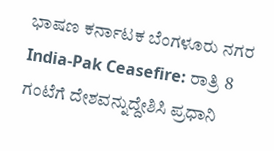ಭಾಷಣ ಕರ್ನಾಟಕ ಬೆಂಗಳೂರು ನಗರ India-Pak Ceasefire: ರಾತ್ರಿ 8 ಗಂಟೆಗೆ ದೇಶವನ್ನುದ್ದೇಶಿಸಿ ಪ್ರಧಾನಿ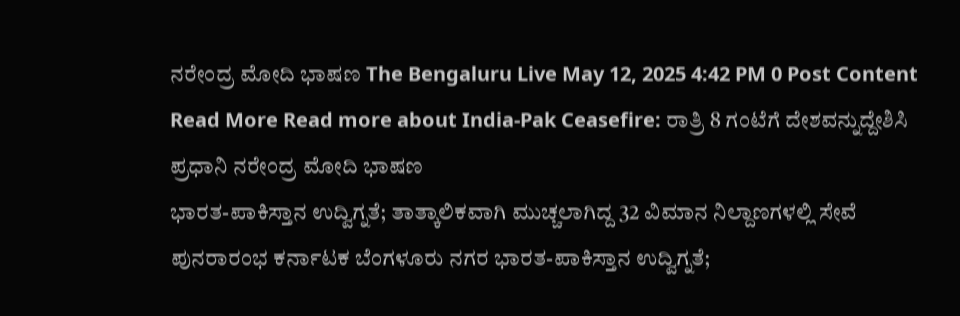ನರೇಂದ್ರ ಮೋದಿ ಭಾಷಣ The Bengaluru Live May 12, 2025 4:42 PM 0 Post Content Read More Read more about India-Pak Ceasefire: ರಾತ್ರಿ 8 ಗಂಟೆಗೆ ದೇಶವನ್ನುದ್ದೇಶಿಸಿ ಪ್ರಧಾನಿ ನರೇಂದ್ರ ಮೋದಿ ಭಾಷಣ
ಭಾರತ-ಪಾಕಿಸ್ತಾನ ಉದ್ವಿಗ್ನತೆ; ತಾತ್ಕಾಲಿಕವಾಗಿ ಮುಚ್ಚಲಾಗಿದ್ದ 32 ವಿಮಾನ ನಿಲ್ದಾಣಗಳಲ್ಲಿ ಸೇವೆ ಪುನರಾರಂಭ ಕರ್ನಾಟಕ ಬೆಂಗಳೂರು ನಗರ ಭಾರತ-ಪಾಕಿಸ್ತಾನ ಉದ್ವಿಗ್ನತೆ;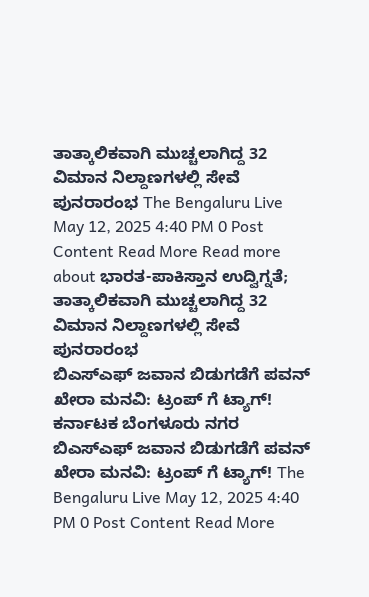ತಾತ್ಕಾಲಿಕವಾಗಿ ಮುಚ್ಚಲಾಗಿದ್ದ 32 ವಿಮಾನ ನಿಲ್ದಾಣಗಳಲ್ಲಿ ಸೇವೆ ಪುನರಾರಂಭ The Bengaluru Live May 12, 2025 4:40 PM 0 Post Content Read More Read more about ಭಾರತ-ಪಾಕಿಸ್ತಾನ ಉದ್ವಿಗ್ನತೆ; ತಾತ್ಕಾಲಿಕವಾಗಿ ಮುಚ್ಚಲಾಗಿದ್ದ 32 ವಿಮಾನ ನಿಲ್ದಾಣಗಳಲ್ಲಿ ಸೇವೆ ಪುನರಾರಂಭ
ಬಿಎಸ್ಎಫ್ ಜವಾನ ಬಿಡುಗಡೆಗೆ ಪವನ್ ಖೇರಾ ಮನವಿ: ಟ್ರಂಪ್ ಗೆ ಟ್ಯಾಗ್! ಕರ್ನಾಟಕ ಬೆಂಗಳೂರು ನಗರ ಬಿಎಸ್ಎಫ್ ಜವಾನ ಬಿಡುಗಡೆಗೆ ಪವನ್ ಖೇರಾ ಮನವಿ: ಟ್ರಂಪ್ ಗೆ ಟ್ಯಾಗ್! The Bengaluru Live May 12, 2025 4:40 PM 0 Post Content Read More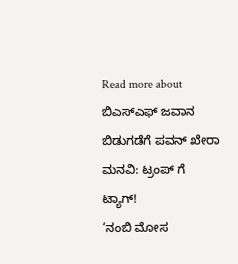Read more about ಬಿಎಸ್ಎಫ್ ಜವಾನ ಬಿಡುಗಡೆಗೆ ಪವನ್ ಖೇರಾ ಮನವಿ: ಟ್ರಂಪ್ ಗೆ ಟ್ಯಾಗ್!
‘ನಂಬಿ ಮೋಸ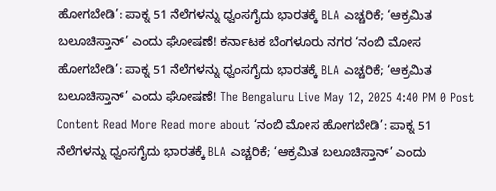ಹೋಗಬೇಡಿ’: ಪಾಕ್ನ 51 ನೆಲೆಗಳನ್ನು ಧ್ವಂಸಗೈದು ಭಾರತಕ್ಕೆ BLA ಎಚ್ಚರಿಕೆ; ‘ಆಕ್ರಮಿತ ಬಲೂಚಿಸ್ತಾನ್’ ಎಂದು ಘೋಷಣೆ! ಕರ್ನಾಟಕ ಬೆಂಗಳೂರು ನಗರ ‘ನಂಬಿ ಮೋಸ ಹೋಗಬೇಡಿ’: ಪಾಕ್ನ 51 ನೆಲೆಗಳನ್ನು ಧ್ವಂಸಗೈದು ಭಾರತಕ್ಕೆ BLA ಎಚ್ಚರಿಕೆ; ‘ಆಕ್ರಮಿತ ಬಲೂಚಿಸ್ತಾನ್’ ಎಂದು ಘೋಷಣೆ! The Bengaluru Live May 12, 2025 4:40 PM 0 Post Content Read More Read more about ‘ನಂಬಿ ಮೋಸ ಹೋಗಬೇಡಿ’: ಪಾಕ್ನ 51 ನೆಲೆಗಳನ್ನು ಧ್ವಂಸಗೈದು ಭಾರತಕ್ಕೆ BLA ಎಚ್ಚರಿಕೆ; ‘ಆಕ್ರಮಿತ ಬಲೂಚಿಸ್ತಾನ್’ ಎಂದು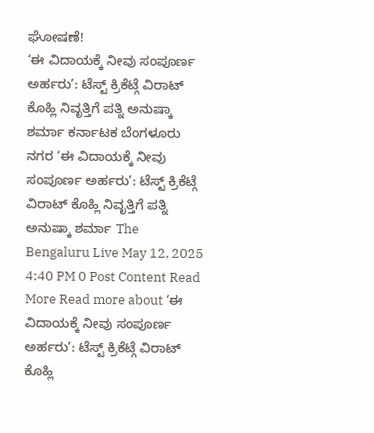ಘೋಷಣೆ!
‘ಈ ವಿದಾಯಕ್ಕೆ ನೀವು ಸಂಪೂರ್ಣ ಅರ್ಹರು’: ಟೆಸ್ಟ್ ಕ್ರಿಕೆಟ್ಗೆ ವಿರಾಟ್ ಕೊಹ್ಲಿ ನಿವೃತ್ತಿಗೆ ಪತ್ನಿ ಅನುಷ್ಕಾ ಶರ್ಮಾ ಕರ್ನಾಟಕ ಬೆಂಗಳೂರು ನಗರ ‘ಈ ವಿದಾಯಕ್ಕೆ ನೀವು ಸಂಪೂರ್ಣ ಅರ್ಹರು’: ಟೆಸ್ಟ್ ಕ್ರಿಕೆಟ್ಗೆ ವಿರಾಟ್ ಕೊಹ್ಲಿ ನಿವೃತ್ತಿಗೆ ಪತ್ನಿ ಅನುಷ್ಕಾ ಶರ್ಮಾ The Bengaluru Live May 12, 2025 4:40 PM 0 Post Content Read More Read more about ‘ಈ ವಿದಾಯಕ್ಕೆ ನೀವು ಸಂಪೂರ್ಣ ಅರ್ಹರು’: ಟೆಸ್ಟ್ ಕ್ರಿಕೆಟ್ಗೆ ವಿರಾಟ್ ಕೊಹ್ಲಿ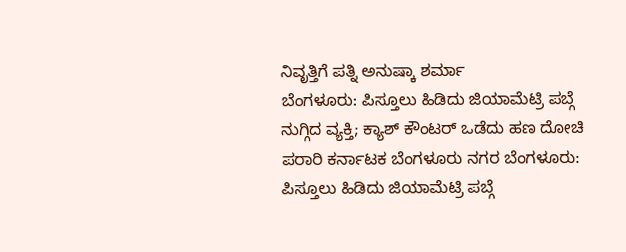ನಿವೃತ್ತಿಗೆ ಪತ್ನಿ ಅನುಷ್ಕಾ ಶರ್ಮಾ
ಬೆಂಗಳೂರು: ಪಿಸ್ತೂಲು ಹಿಡಿದು ಜಿಯಾಮೆಟ್ರಿ ಪಬ್ಗೆ ನುಗ್ಗಿದ ವ್ಯಕ್ತಿ; ಕ್ಯಾಶ್ ಕೌಂಟರ್ ಒಡೆದು ಹಣ ದೋಚಿ ಪರಾರಿ ಕರ್ನಾಟಕ ಬೆಂಗಳೂರು ನಗರ ಬೆಂಗಳೂರು: ಪಿಸ್ತೂಲು ಹಿಡಿದು ಜಿಯಾಮೆಟ್ರಿ ಪಬ್ಗೆ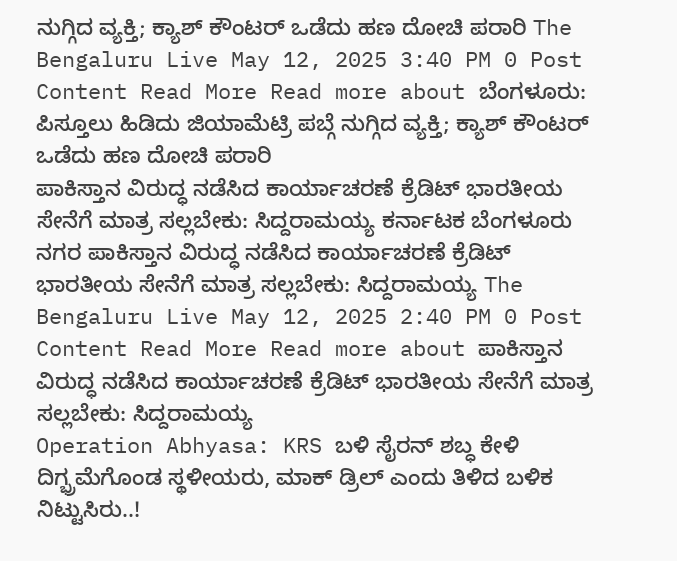ನುಗ್ಗಿದ ವ್ಯಕ್ತಿ; ಕ್ಯಾಶ್ ಕೌಂಟರ್ ಒಡೆದು ಹಣ ದೋಚಿ ಪರಾರಿ The Bengaluru Live May 12, 2025 3:40 PM 0 Post Content Read More Read more about ಬೆಂಗಳೂರು: ಪಿಸ್ತೂಲು ಹಿಡಿದು ಜಿಯಾಮೆಟ್ರಿ ಪಬ್ಗೆ ನುಗ್ಗಿದ ವ್ಯಕ್ತಿ; ಕ್ಯಾಶ್ ಕೌಂಟರ್ ಒಡೆದು ಹಣ ದೋಚಿ ಪರಾರಿ
ಪಾಕಿಸ್ತಾನ ವಿರುದ್ಧ ನಡೆಸಿದ ಕಾರ್ಯಾಚರಣೆ ಕ್ರೆಡಿಟ್ ಭಾರತೀಯ ಸೇನೆಗೆ ಮಾತ್ರ ಸಲ್ಲಬೇಕು: ಸಿದ್ದರಾಮಯ್ಯ ಕರ್ನಾಟಕ ಬೆಂಗಳೂರು ನಗರ ಪಾಕಿಸ್ತಾನ ವಿರುದ್ಧ ನಡೆಸಿದ ಕಾರ್ಯಾಚರಣೆ ಕ್ರೆಡಿಟ್ ಭಾರತೀಯ ಸೇನೆಗೆ ಮಾತ್ರ ಸಲ್ಲಬೇಕು: ಸಿದ್ದರಾಮಯ್ಯ The Bengaluru Live May 12, 2025 2:40 PM 0 Post Content Read More Read more about ಪಾಕಿಸ್ತಾನ ವಿರುದ್ಧ ನಡೆಸಿದ ಕಾರ್ಯಾಚರಣೆ ಕ್ರೆಡಿಟ್ ಭಾರತೀಯ ಸೇನೆಗೆ ಮಾತ್ರ ಸಲ್ಲಬೇಕು: ಸಿದ್ದರಾಮಯ್ಯ
Operation Abhyasa: KRS ಬಳಿ ಸೈರನ್ ಶಬ್ಧ ಕೇಳಿ ದಿಗ್ಭ್ರಮೆಗೊಂಡ ಸ್ಥಳೀಯರು, ಮಾಕ್ ಡ್ರಿಲ್ ಎಂದು ತಿಳಿದ ಬಳಿಕ ನಿಟ್ಟುಸಿರು..!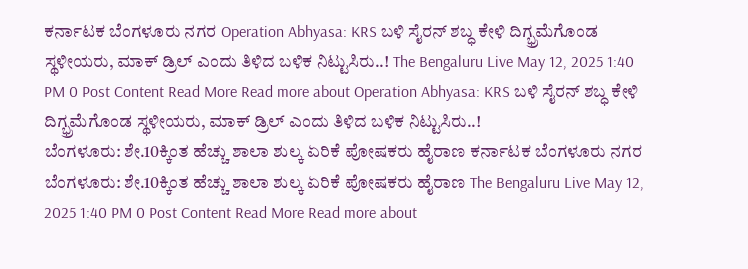ಕರ್ನಾಟಕ ಬೆಂಗಳೂರು ನಗರ Operation Abhyasa: KRS ಬಳಿ ಸೈರನ್ ಶಬ್ಧ ಕೇಳಿ ದಿಗ್ಭ್ರಮೆಗೊಂಡ ಸ್ಥಳೀಯರು, ಮಾಕ್ ಡ್ರಿಲ್ ಎಂದು ತಿಳಿದ ಬಳಿಕ ನಿಟ್ಟುಸಿರು..! The Bengaluru Live May 12, 2025 1:40 PM 0 Post Content Read More Read more about Operation Abhyasa: KRS ಬಳಿ ಸೈರನ್ ಶಬ್ಧ ಕೇಳಿ ದಿಗ್ಭ್ರಮೆಗೊಂಡ ಸ್ಥಳೀಯರು, ಮಾಕ್ ಡ್ರಿಲ್ ಎಂದು ತಿಳಿದ ಬಳಿಕ ನಿಟ್ಟುಸಿರು..!
ಬೆಂಗಳೂರು: ಶೇ.10ಕ್ಕಿಂತ ಹೆಚ್ಚು ಶಾಲಾ ಶುಲ್ಕ ಏರಿಕೆ ಪೋಷಕರು ಹೈರಾಣ ಕರ್ನಾಟಕ ಬೆಂಗಳೂರು ನಗರ ಬೆಂಗಳೂರು: ಶೇ.10ಕ್ಕಿಂತ ಹೆಚ್ಚು ಶಾಲಾ ಶುಲ್ಕ ಏರಿಕೆ ಪೋಷಕರು ಹೈರಾಣ The Bengaluru Live May 12, 2025 1:40 PM 0 Post Content Read More Read more about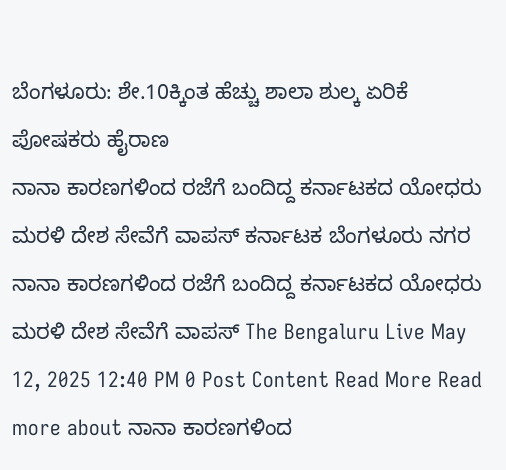ಬೆಂಗಳೂರು: ಶೇ.10ಕ್ಕಿಂತ ಹೆಚ್ಚು ಶಾಲಾ ಶುಲ್ಕ ಏರಿಕೆ ಪೋಷಕರು ಹೈರಾಣ
ನಾನಾ ಕಾರಣಗಳಿಂದ ರಜೆಗೆ ಬಂದಿದ್ದ ಕರ್ನಾಟಕದ ಯೋಧರು ಮರಳಿ ದೇಶ ಸೇವೆಗೆ ವಾಪಸ್ ಕರ್ನಾಟಕ ಬೆಂಗಳೂರು ನಗರ ನಾನಾ ಕಾರಣಗಳಿಂದ ರಜೆಗೆ ಬಂದಿದ್ದ ಕರ್ನಾಟಕದ ಯೋಧರು ಮರಳಿ ದೇಶ ಸೇವೆಗೆ ವಾಪಸ್ The Bengaluru Live May 12, 2025 12:40 PM 0 Post Content Read More Read more about ನಾನಾ ಕಾರಣಗಳಿಂದ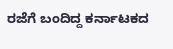ರಜೆಗೆ ಬಂದಿದ್ದ ಕರ್ನಾಟಕದ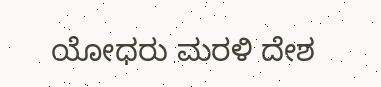ಯೋಧರು ಮರಳಿ ದೇಶ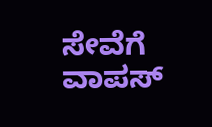ಸೇವೆಗೆ ವಾಪಸ್